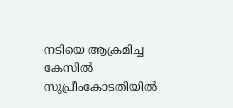നടിയെ ആക്രമിച്ച കേസില്‍ സുപ്രീംകോടതിയില്‍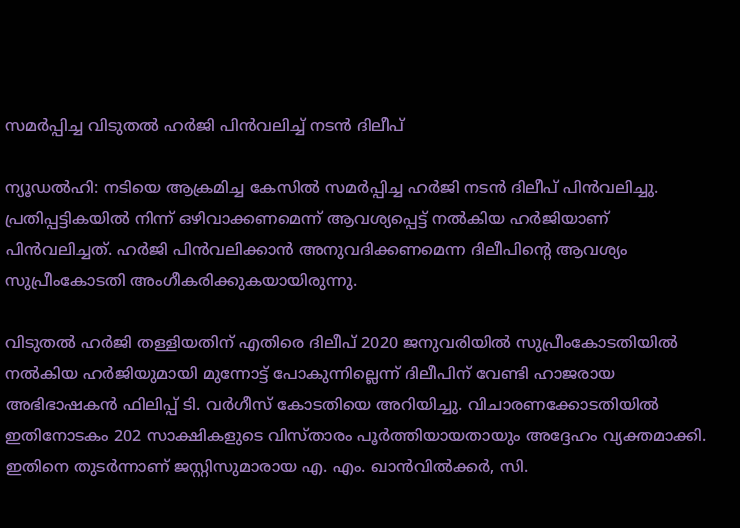സമര്‍പ്പിച്ച വിടുതല്‍ ഹര്‍ജി പിന്‍വലിച്ച് നടന്‍ ദിലീപ്‌

ന്യൂഡല്‍ഹി: നടിയെ ആക്രമിച്ച കേസില്‍ സമര്‍പ്പിച്ച ഹര്‍ജി നടന്‍ ദിലീപ് പിന്‍വലിച്ചു. പ്രതിപ്പട്ടികയില്‍ നിന്ന് ഒഴിവാക്കണമെന്ന് ആവശ്യപ്പെട്ട് നല്‍കിയ ഹര്‍ജിയാണ് പിന്‍വലിച്ചത്. ഹര്‍ജി പിന്‍വലിക്കാന്‍ അനുവദിക്കണമെന്ന ദിലീപിന്റെ ആവശ്യം സുപ്രീംകോടതി അംഗീകരിക്കുകയായിരുന്നു.

വിടുതല്‍ ഹര്‍ജി തള്ളിയതിന് എതിരെ ദിലീപ് 2020 ജനുവരിയില്‍ സുപ്രീംകോടതിയില്‍ നല്‍കിയ ഹര്‍ജിയുമായി മുന്നോട്ട് പോകുന്നില്ലെന്ന് ദിലീപിന് വേണ്ടി ഹാജരായ അഭിഭാഷകന്‍ ഫിലിപ്പ് ടി. വര്‍ഗീസ് കോടതിയെ അറിയിച്ചു. വിചാരണക്കോടതിയില്‍ ഇതിനോടകം 202 സാക്ഷികളുടെ വിസ്താരം പൂര്‍ത്തിയായതായും അദ്ദേഹം വ്യക്തമാക്കി. ഇതിനെ തുടര്‍ന്നാണ് ജസ്റ്റിസുമാരായ എ. എം. ഖാന്‍വില്‍ക്കര്‍, സി.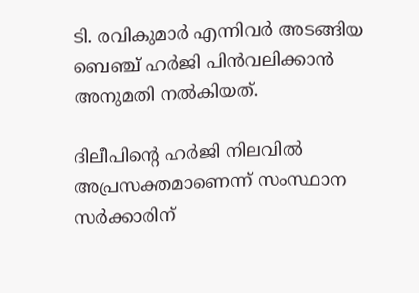ടി. രവികുമാര്‍ എന്നിവര്‍ അടങ്ങിയ ബെഞ്ച് ഹര്‍ജി പിന്‍വലിക്കാന്‍ അനുമതി നല്‍കിയത്.

ദിലീപിന്റെ ഹര്‍ജി നിലവില്‍ അപ്രസക്തമാണെന്ന് സംസ്ഥാന സര്‍ക്കാരിന്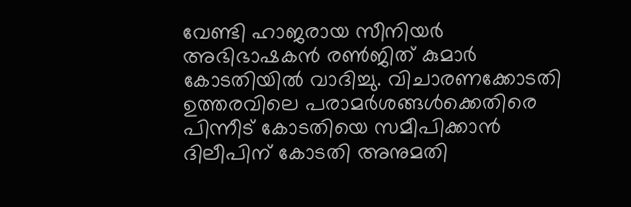വേണ്ടി ഹാജരായ സീനിയര്‍ അഭിഭാഷകന്‍ രണ്‍ജിത് കുമാര്‍ കോടതിയില്‍ വാദിച്ചു. വിചാരണക്കോടതി ഉത്തരവിലെ പരാമര്‍ശങ്ങള്‍ക്കെതിരെ പിന്നീട് കോടതിയെ സമീപിക്കാന്‍ ദിലീപിന് കോടതി അനുമതി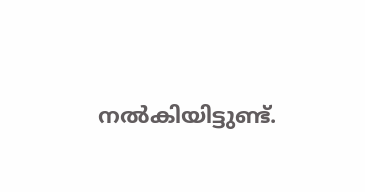നല്‍കിയിട്ടുണ്ട്.